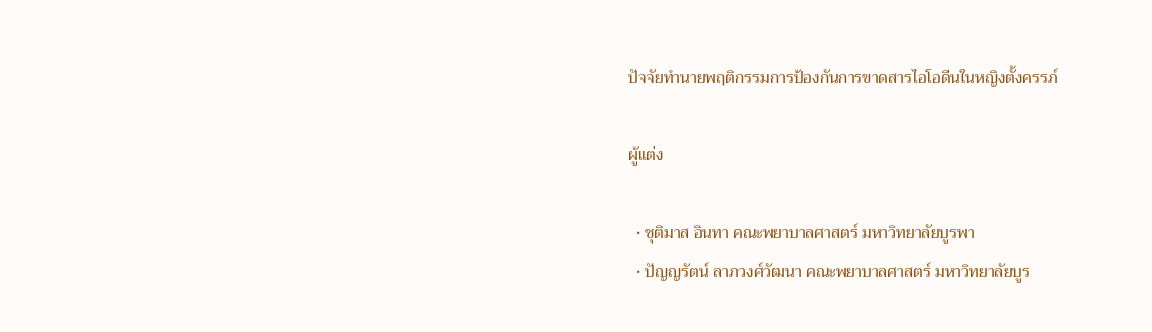ปัจจัยทำนายพฤติกรรมการป้องกันการขาดสารไอโอดีนในหญิงตั้งครรภ์

ผู้แต่ง

  • ชุติมาส อินทา คณะพยาบาลศาสตร์ มหาวิทยาลัยบูรพา
  • ปัญญรัตน์ ลาภวงศ์วัฒนา คณะพยาบาลศาสตร์ มหาวิทยาลัยบูร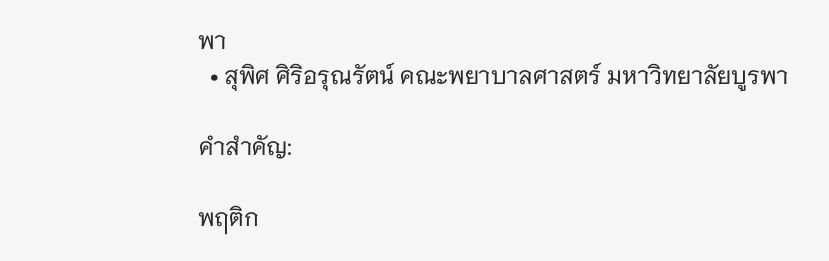พา
  • สุพิศ ศิริอรุณรัตน์ คณะพยาบาลศาสตร์ มหาวิทยาลัยบูรพา

คำสำคัญ:

พฤติก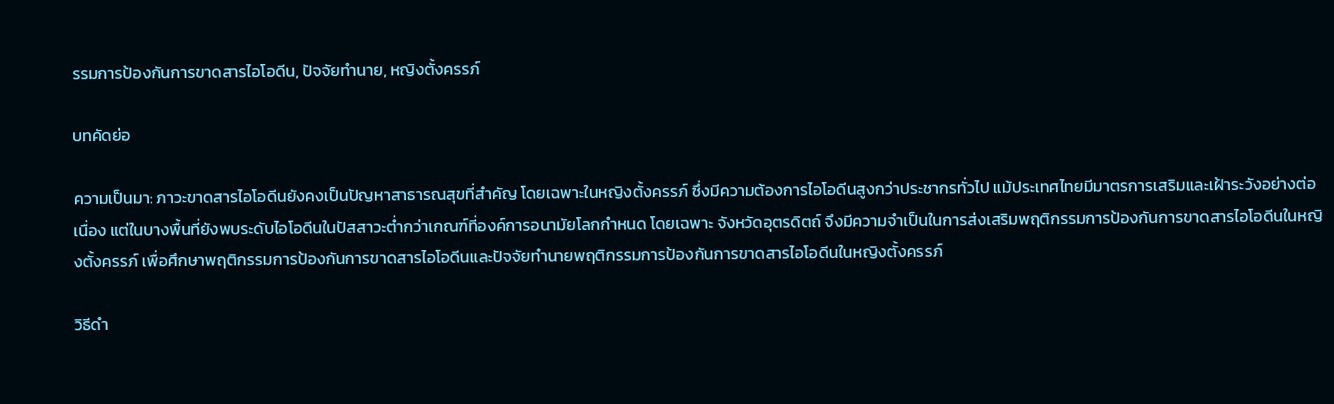รรมการป้องกันการขาดสารไอโอดีน, ปัจจัยทำนาย, หญิงตั้งครรภ์

บทคัดย่อ

ความเป็นมา: ภาวะขาดสารไอโอดีนยังคงเป็นปัญหาสาธารณสุขที่สำคัญ โดยเฉพาะในหญิงตั้งครรภ์ ซึ่งมีความต้องการไอโอดีนสูงกว่าประชากรทั่วไป แม้ประเทศไทยมีมาตรการเสริมและเฝ้าระวังอย่างต่อเนื่อง แต่ในบางพื้นที่ยังพบระดับไอโอดีนในปัสสาวะต่ำกว่าเกณฑ์ที่องค์การอนามัยโลกกำหนด โดยเฉพาะ จังหวัดอุตรดิตถ์ จึงมีความจำเป็นในการส่งเสริมพฤติกรรมการป้องกันการขาดสารไอโอดีนในหญิงตั้งครรภ์ เพื่อศึกษาพฤติกรรมการป้องกันการขาดสารไอโอดีนและปัจจัยทำนายพฤติกรรมการป้องกันการขาดสารไอโอดีนในหญิงตั้งครรภ์

วิธีดำ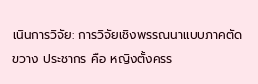เนินการวิจัย: การวิจัยเชิงพรรณนาแบบภาคตัดขวาง ประชากร คือ หญิงตั้งครร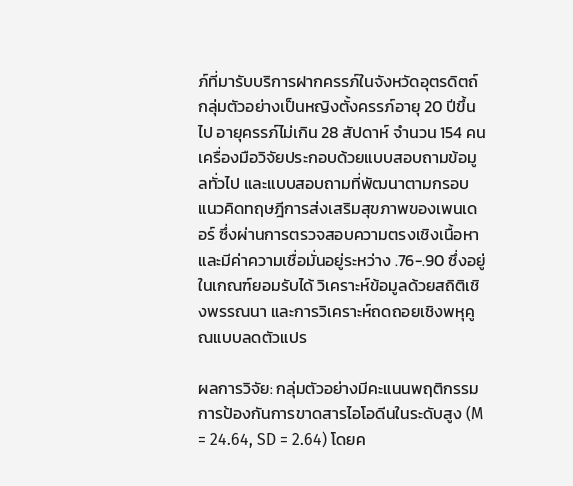ภ์ที่มารับบริการฝากครรภ์ในจังหวัดอุตรดิตถ์ กลุ่มตัวอย่างเป็นหญิงตั้งครรภ์อายุ 20 ปีขึ้นไป อายุครรภ์ไม่เกิน 28 สัปดาห์ จำนวน 154 คน เครื่องมือวิจัยประกอบด้วยแบบสอบถามข้อมูลทั่วไป และแบบสอบถามที่พัฒนาตามกรอบแนวคิดทฤษฎีการส่งเสริมสุขภาพของเพนเดอร์ ซึ่งผ่านการตรวจสอบความตรงเชิงเนื้อหา และมีค่าความเชื่อมั่นอยู่ระหว่าง .76-.90 ซึ่งอยู่ในเกณฑ์ยอมรับได้ วิเคราะห์ข้อมูลด้วยสถิติเชิงพรรณนา และการวิเคราะห์ถดถอยเชิงพหุคูณแบบลดตัวแปร

ผลการวิจัย: กลุ่มตัวอย่างมีคะแนนพฤติกรรมการป้องกันการขาดสารไอโอดีนในระดับสูง (M = 24.64, SD = 2.64) โดยค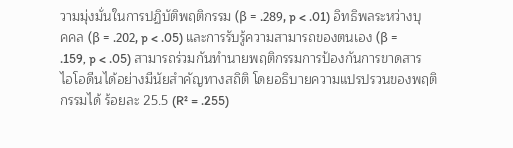วามมุ่งมั่นในการปฏิบัติพฤติกรรม (β = .289, p < .01) อิทธิพลระหว่างบุคคล (β = .202, p < .05) และการรับรู้ความสามารถของตนเอง (β = .159, p < .05) สามารถร่วมกันทำนายพฤติกรรมการป้องกันการขาดสารไอโอดีนได้อย่างมีนัยสำคัญทางสถิติ โดยอธิบายความแปรปรวนของพฤติกรรมได้ ร้อยละ 25.5 (R² = .255)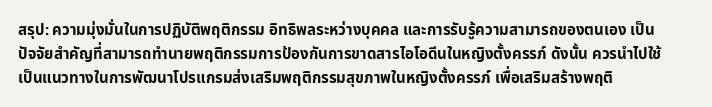สรุป: ความมุ่งมั่นในการปฏิบัติพฤติกรรม อิทธิพลระหว่างบุคคล และการรับรู้ความสามารถของตนเอง เป็นปัจจัยสำคัญที่สามารถทำนายพฤติกรรมการป้องกันการขาดสารไอโอดีนในหญิงตั้งครรภ์ ดังนั้น ควรนำไปใช้เป็นแนวทางในการพัฒนาโปรแกรมส่งเสริมพฤติกรรมสุขภาพในหญิงตั้งครรภ์ เพื่อเสริมสร้างพฤติ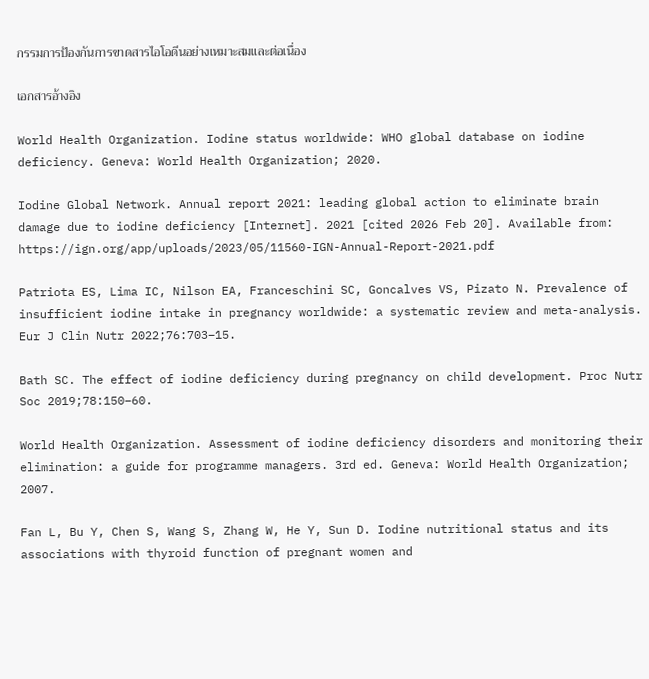กรรมการป้องกันการขาดสารไอโอดีนอย่างเหมาะสมและต่อเนื่อง

เอกสารอ้างอิง

World Health Organization. Iodine status worldwide: WHO global database on iodine deficiency. Geneva: World Health Organization; 2020.

Iodine Global Network. Annual report 2021: leading global action to eliminate brain damage due to iodine deficiency [Internet]. 2021 [cited 2026 Feb 20]. Available from: https://ign.org/app/uploads/2023/05/11560-IGN-Annual-Report-2021.pdf

Patriota ES, Lima IC, Nilson EA, Franceschini SC, Goncalves VS, Pizato N. Prevalence of insufficient iodine intake in pregnancy worldwide: a systematic review and meta-analysis. Eur J Clin Nutr 2022;76:703–15.

Bath SC. The effect of iodine deficiency during pregnancy on child development. Proc Nutr Soc 2019;78:150–60.

World Health Organization. Assessment of iodine deficiency disorders and monitoring their elimination: a guide for programme managers. 3rd ed. Geneva: World Health Organization; 2007.

Fan L, Bu Y, Chen S, Wang S, Zhang W, He Y, Sun D. Iodine nutritional status and its associations with thyroid function of pregnant women and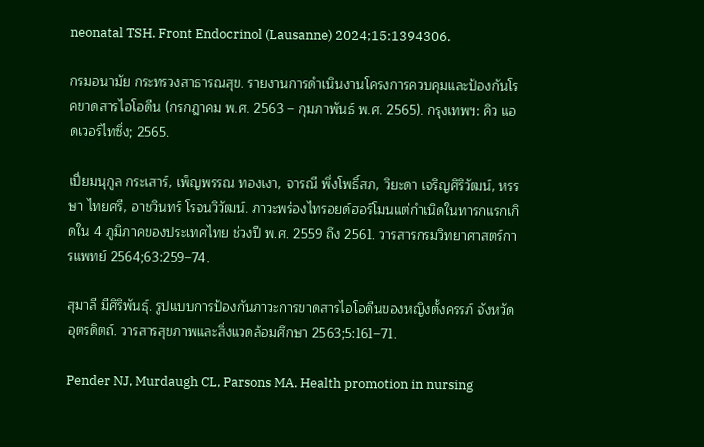neonatal TSH. Front Endocrinol (Lausanne) 2024;15:1394306.

กรมอนามัย กระทรวงสาธารณสุข. รายงานการดำเนินงานโครงการควบคุมและป้องกันโรคขาดสารไอโอดีน (กรกฎาคม พ.ศ. 2563 – กุมภาพันธ์ พ.ศ. 2565). กรุงเทพฯ: คิว แอดเวอร์ไทซิ่ง; 2565.

เปี่ยมนุกูล กระเสาร์, เพ็ญพรรณ ทองเงา, จารณี พึ่งโพธิ์สภ, วิยะดา เจริญศิริวัฒน์, หรรษา ไทยศรี, อาชวินทร์ โรจนวิวัฒน์. ภาวะพร่องไทรอยด์ฮอร์โมนแต่กำเนิดในทารกแรกเกิดใน 4 ภูมิภาคของประเทศไทย ช่วงปี พ.ศ. 2559 ถึง 2561. วารสารกรมวิทยาศาสตร์การแพทย์ 2564;63:259–74.

สุมาลี มีศิริพันธุ์. รูปแบบการป้องกันภาวะการขาดสารไอโอดีนของหญิงตั้งครรภ์ จังหวัดอุตรดิตถ์. วารสารสุขภาพและสิ่งแวดล้อมศึกษา 2563;5:161–71.

Pender NJ, Murdaugh CL, Parsons MA. Health promotion in nursing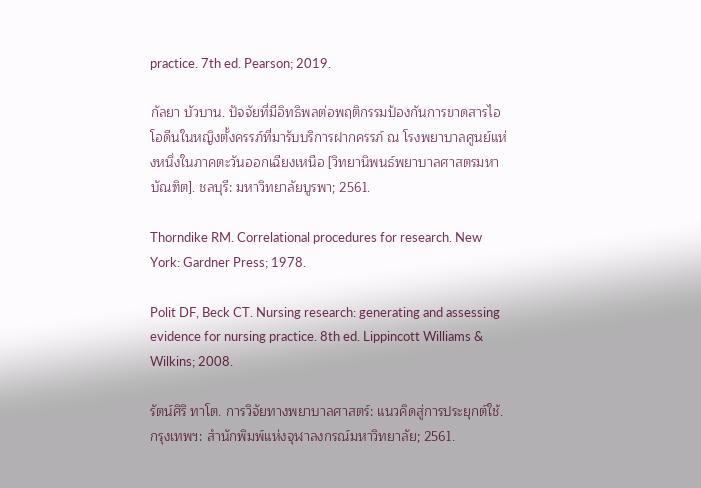practice. 7th ed. Pearson; 2019.

กัลยา บัวบาน. ปัจจัยที่มีอิทธิพลต่อพฤติกรรมป้องกันการขาดสารไอโอดีนในหญิงตั้งครรภ์ที่มารับบริการฝากครรภ์ ณ โรงพยาบาลศูนย์แห่งหนึ่งในภาคตะวันออกเฉียงเหนือ [วิทยานิพนธ์พยาบาลศาสตรมหาบัณฑิต]. ชลบุรี: มหาวิทยาลัยบูรพา; 2561.

Thorndike RM. Correlational procedures for research. New York: Gardner Press; 1978.

Polit DF, Beck CT. Nursing research: generating and assessing evidence for nursing practice. 8th ed. Lippincott Williams & Wilkins; 2008.

รัตน์ศิริ ทาโต. การวิจัยทางพยาบาลศาสตร์: แนวคิดสู่การประยุกต์ใช้. กรุงเทพฯ: สำนักพิมพ์แห่งจุฬาลงกรณ์มหาวิทยาลัย; 2561.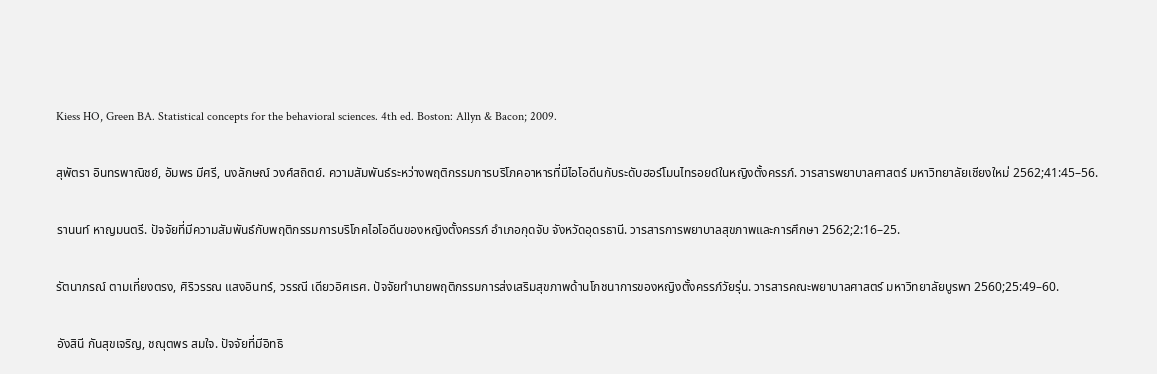Kiess HO, Green BA. Statistical concepts for the behavioral sciences. 4th ed. Boston: Allyn & Bacon; 2009.

สุพัตรา อินทรพาณิชย์, อัมพร มีศรี, นงลักษณ์ วงศ์สถิตย์. ความสัมพันธ์ระหว่างพฤติกรรมการบริโภคอาหารที่มีไอโอดีนกับระดับฮอร์โมนไทรอยด์ในหญิงตั้งครรภ์. วารสารพยาบาลศาสตร์ มหาวิทยาลัยเชียงใหม่ 2562;41:45–56.

รานนท์ หาญมนตรี. ปัจจัยที่มีความสัมพันธ์กับพฤติกรรมการบริโภคไอโอดีนของหญิงตั้งครรภ์ อำเภอกุดจับ จังหวัดอุดรธานี. วารสารการพยาบาลสุขภาพและการศึกษา 2562;2:16–25.

รัตนาภรณ์ ตามเที่ยงตรง, ศิริวรรณ แสงอินทร์, วรรณี เดียวอิศเรศ. ปัจจัยทำนายพฤติกรรมการส่งเสริมสุขภาพด้านโภชนาการของหญิงตั้งครรภ์วัยรุ่น. วารสารคณะพยาบาลศาสตร์ มหาวิทยาลัยบูรพา 2560;25:49–60.

อังสินี กันสุขเจริญ, ชณุตพร สมใจ. ปัจจัยที่มีอิทธิ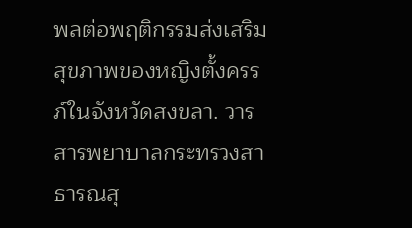พลต่อพฤติกรรมส่งเสริมสุขภาพของหญิงตั้งครรภ์ในจังหวัดสงขลา. วารสารพยาบาลกระทรวงสาธารณสุ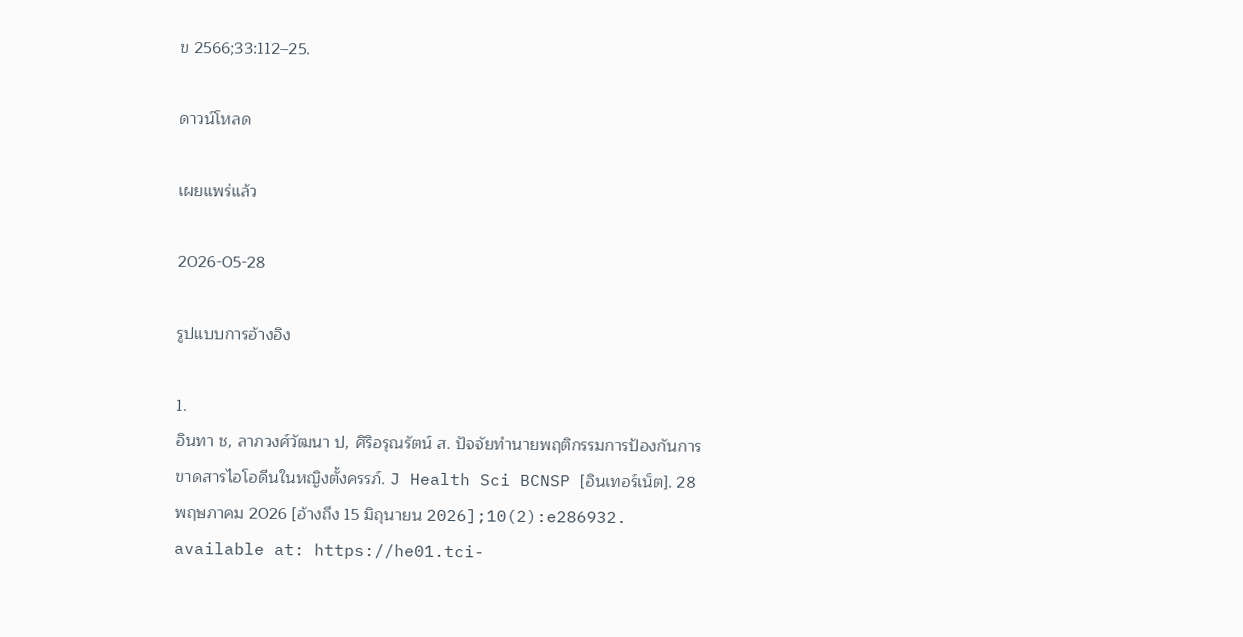ข 2566;33:112–25.

ดาวน์โหลด

เผยแพร่แล้ว

2026-05-28

รูปแบบการอ้างอิง

1.
อินทา ช, ลาภวงศ์วัฒนา ป, ศิริอรุณรัตน์ ส. ปัจจัยทำนายพฤติกรรมการป้องกันการขาดสารไอโอดีนในหญิงตั้งครรภ์. J Health Sci BCNSP [อินเทอร์เน็ต]. 28 พฤษภาคม 2026 [อ้างถึง 15 มิถุนายน 2026];10(2):e286932. available at: https://he01.tci-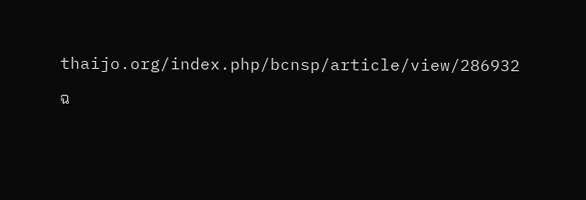thaijo.org/index.php/bcnsp/article/view/286932

ฉ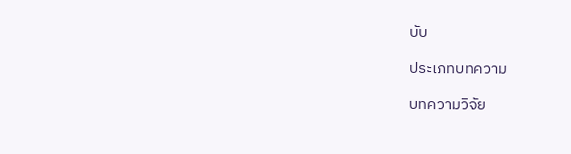บับ

ประเภทบทความ

บทความวิจัย